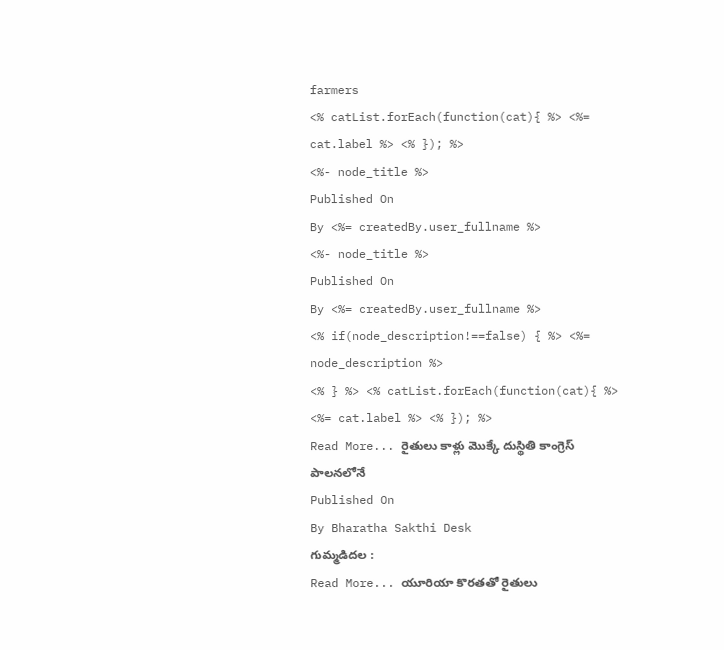farmers
<% catList.forEach(function(cat){ %> <%= cat.label %> <% }); %>
<%- node_title %>
Published On
By <%= createdBy.user_fullname %>
<%- node_title %>
Published On
By <%= createdBy.user_fullname %>
<% if(node_description!==false) { %> <%= node_description %>
<% } %> <% catList.forEach(function(cat){ %> <%= cat.label %> <% }); %>
Read More... రైతులు కాళ్లు మొక్కే దుస్థితి కాంగ్రెస్ పాలనలోనే
Published On
By Bharatha Sakthi Desk
గుమ్మడిదల :
Read More... యూరియా కొరతతో రైతులు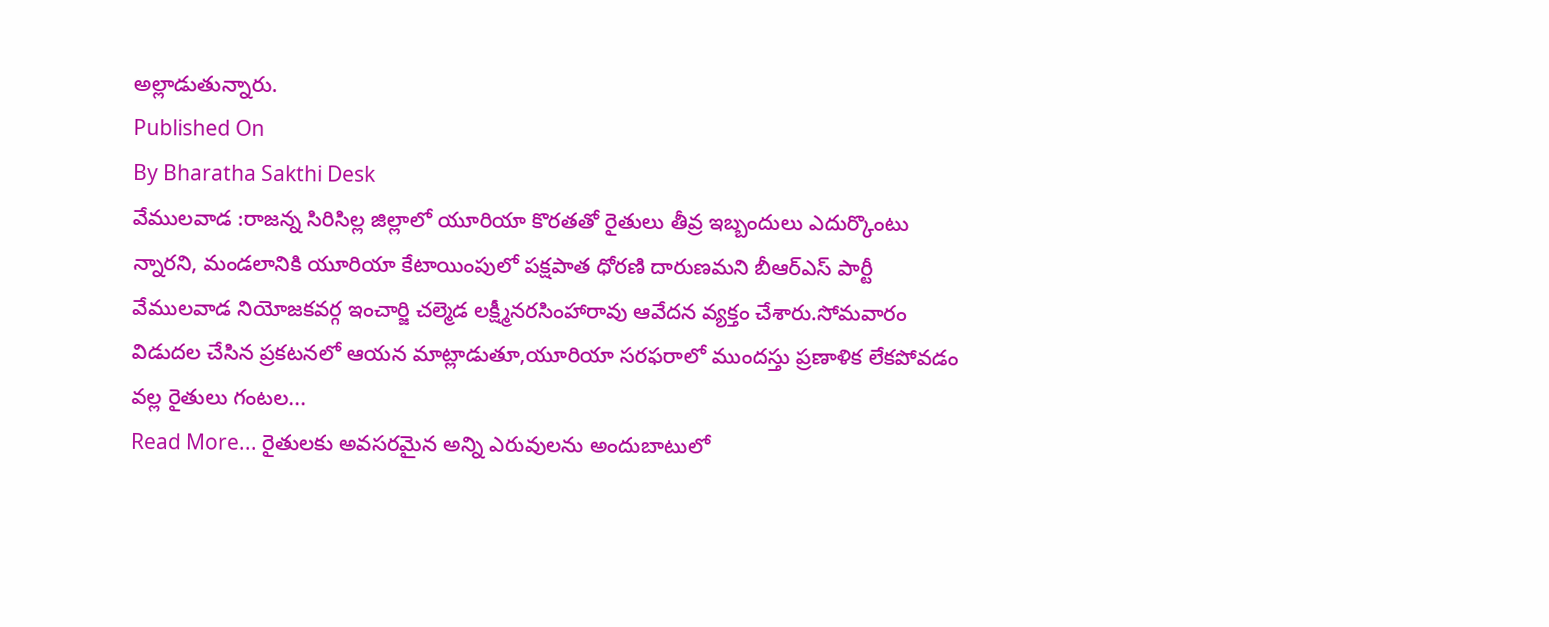అల్లాడుతున్నారు.
Published On
By Bharatha Sakthi Desk
వేములవాడ :రాజన్న సిరిసిల్ల జిల్లాలో యూరియా కొరతతో రైతులు తీవ్ర ఇబ్బందులు ఎదుర్కొంటు న్నారని, మండలానికి యూరియా కేటాయింపులో పక్షపాత ధోరణి దారుణమని బీఆర్ఎస్ పార్టీ వేములవాడ నియోజకవర్గ ఇంచార్జి చల్మెడ లక్ష్మీనరసింహారావు ఆవేదన వ్యక్తం చేశారు.సోమవారం విడుదల చేసిన ప్రకటనలో ఆయన మాట్లాడుతూ,యూరియా సరఫరాలో ముందస్తు ప్రణాళిక లేకపోవడం వల్ల రైతులు గంటల...
Read More... రైతులకు అవసరమైన అన్ని ఎరువులను అందుబాటులో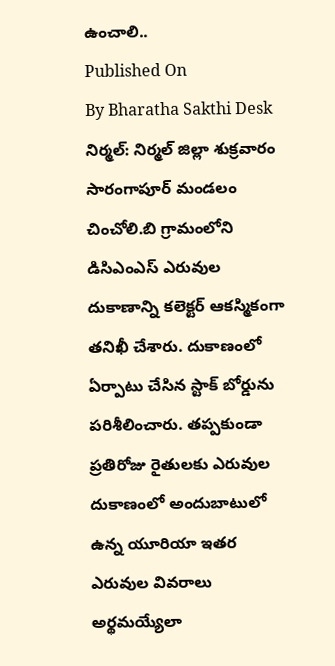ఉంచాలి..
Published On
By Bharatha Sakthi Desk
నిర్మల్: నిర్మల్ జిల్లా శుక్రవారం సారంగాపూర్ మండలం చించోలి.బి గ్రామంలోని డిసిఎంఎస్ ఎరువుల దుకాణాన్ని కలెక్టర్ ఆకస్మికంగా తనిఖీ చేశారు. దుకాణంలో ఏర్పాటు చేసిన స్టాక్ బోర్డును పరిశీలించారు. తప్పకుండా ప్రతిరోజు రైతులకు ఎరువుల దుకాణంలో అందుబాటులో ఉన్న యూరియా ఇతర ఎరువుల వివరాలు అర్థమయ్యేలా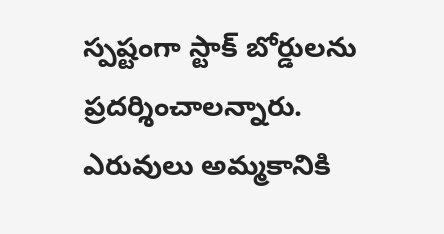స్పష్టంగా స్టాక్ బోర్డులను ప్రదర్శించాలన్నారు. ఎరువులు అమ్మకానికి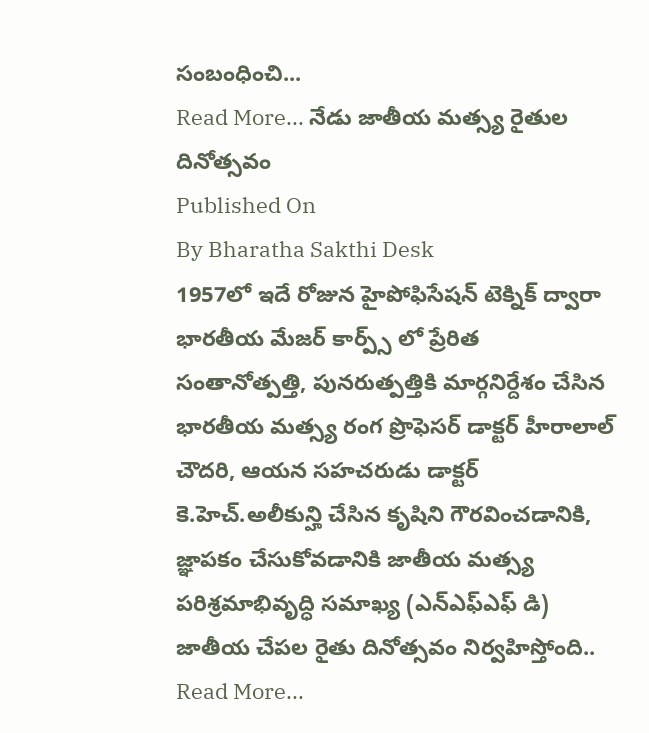సంబంధించి...
Read More... నేడు జాతీయ మత్స్య రైతుల దినోత్సవం
Published On
By Bharatha Sakthi Desk
1957లో ఇదే రోజున హైపోఫిసేషన్ టెక్నిక్ ద్వారా భారతీయ మేజర్ కార్ప్స్ లో ప్రేరిత సంతానోత్పత్తి, పునరుత్పత్తికి మార్గనిర్దేశం చేసిన భారతీయ మత్స్య రంగ ప్రొఫెసర్ డాక్టర్ హీరాలాల్ చౌదరి, ఆయన సహచరుడు డాక్టర్ కె.హెచ్.అలీకున్హి చేసిన కృషిని గౌరవించడానికి, జ్ఞాపకం చేసుకోవడానికి జాతీయ మత్స్య పరిశ్రమాభివృద్ధి సమాఖ్య (ఎన్ఎఫ్ఎఫ్ డి) జాతీయ చేపల రైతు దినోత్సవం నిర్వహిస్తోంది..
Read More...